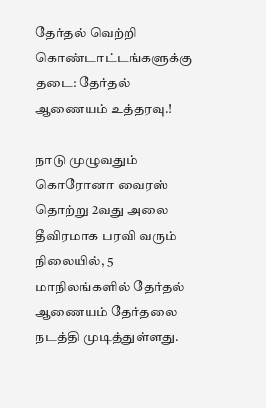தேர்தல் வெற்றி கொண்டாட்டங்களுக்கு தடை: தேர்தல் ஆணையம் உத்தரவு.!

நாடு முழுவதும் கொரோனா வைரஸ் தொற்று 2வது அலை தீவிரமாக பரவி வரும் நிலையில், 5 மாநிலங்களில் தேர்தல் ஆணையம் தேர்தலை நடத்தி முடித்துள்ளது.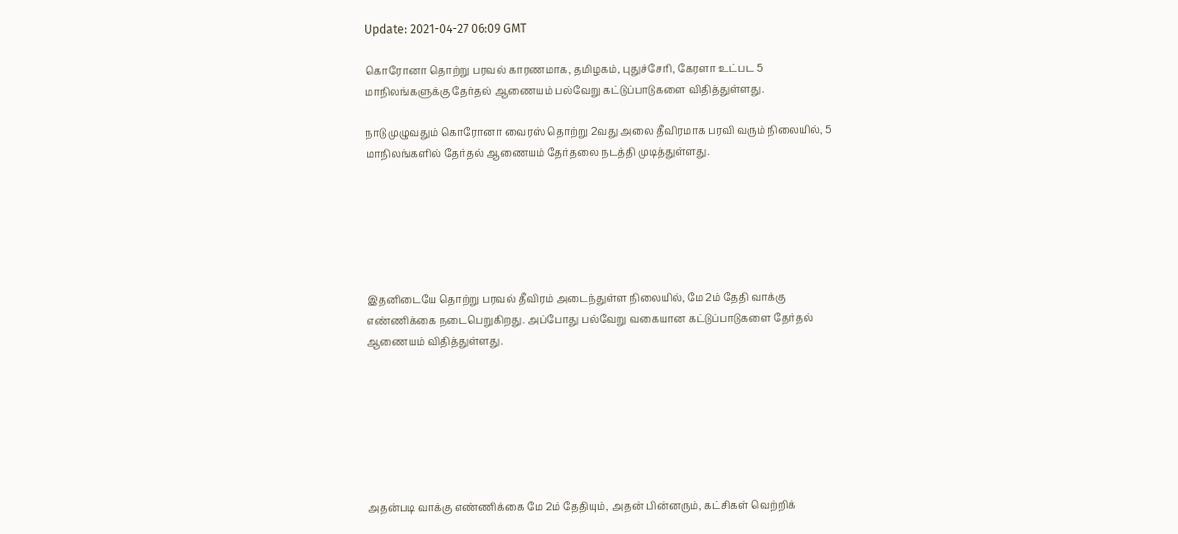Update: 2021-04-27 06:09 GMT

கொரோனா தொற்று பரவல் காரணமாக, தமிழகம், புதுச்சேரி, கேரளா உட்பட 5 மாநிலங்களுக்கு தேர்தல் ஆணையம் பல்வேறு கட்டுப்பாடுகளை விதித்துள்ளது.

நாடு முழுவதும் கொரோனா வைரஸ் தொற்று 2வது அலை தீவிரமாக பரவி வரும் நிலையில், 5 மாநிலங்களில் தேர்தல் ஆணையம் தேர்தலை நடத்தி முடித்துள்ளது.






இதனிடையே தொற்று பரவல் தீவிரம் அடைந்துள்ள நிலையில், மே 2ம் தேதி வாக்கு எண்ணிக்கை நடைபெறுகிறது. அப்போது பல்வேறு வகையான கட்டுப்பாடுகளை தேர்தல் ஆணையம் விதித்துள்ளது.







அதன்படி வாக்கு எண்ணிக்கை மே 2ம் தேதியும், அதன் பின்னரும், கட்சிகள் வெற்றிக்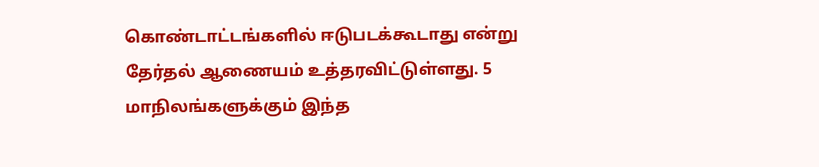கொண்டாட்டங்களில் ஈடுபடக்கூடாது என்று தேர்தல் ஆணையம் உத்தரவிட்டுள்ளது. 5 மாநிலங்களுக்கும் இந்த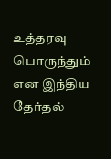உத்தரவு பொருந்தும் என இந்திய தேர்தல்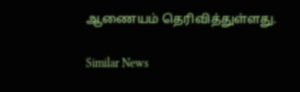ஆணையம் தெரிவித்துள்ளது.

Similar News